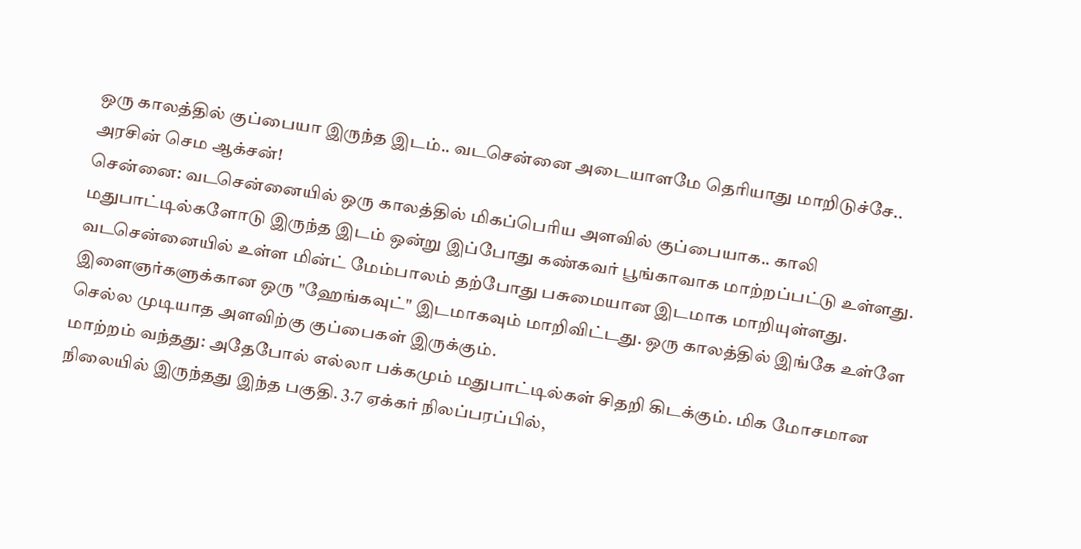ஒரு காலத்தில் குப்பையா இருந்த இடம்.. வடசென்னை அடையாளமே தெரியாது மாறிடுச்சே.. அரசின் செம ஆக்சன்!
சென்னை: வடசென்னையில் ஒரு காலத்தில் மிகப்பெரிய அளவில் குப்பையாக.. காலி மதுபாட்டில்களோடு இருந்த இடம் ஒன்று இப்போது கண்கவர் பூங்காவாக மாற்றப்பட்டு உள்ளது.
வடசென்னையில் உள்ள மின்ட் மேம்பாலம் தற்போது பசுமையான இடமாக மாறியுள்ளது. இளைஞர்களுக்கான ஒரு "ஹேங்கவுட்" இடமாகவும் மாறிவிட்டது. ஒரு காலத்தில் இங்கே உள்ளே செல்ல முடியாத அளவிற்கு குப்பைகள் இருக்கும்.
மாற்றம் வந்தது: அதேபோல் எல்லா பக்கமும் மதுபாட்டில்கள் சிதறி கிடக்கும். மிக மோசமான நிலையில் இருந்தது இந்த பகுதி. 3.7 ஏக்கர் நிலப்பரப்பில்,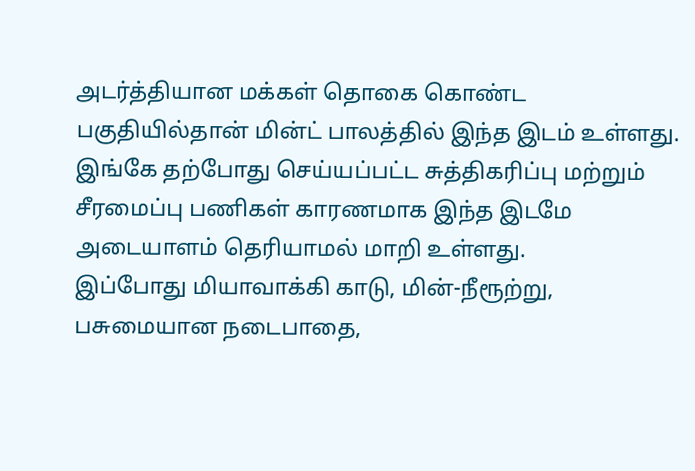அடர்த்தியான மக்கள் தொகை கொண்ட பகுதியில்தான் மின்ட் பாலத்தில் இந்த இடம் உள்ளது. இங்கே தற்போது செய்யப்பட்ட சுத்திகரிப்பு மற்றும் சீரமைப்பு பணிகள் காரணமாக இந்த இடமே அடையாளம் தெரியாமல் மாறி உள்ளது.
இப்போது மியாவாக்கி காடு, மின்-நீரூற்று, பசுமையான நடைபாதை,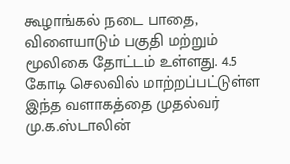கூழாங்கல் நடை பாதை, விளையாடும் பகுதி மற்றும் மூலிகை தோட்டம் உள்ளது. 4.5 கோடி செலவில் மாற்றப்பட்டுள்ள இந்த வளாகத்தை முதல்வர் மு.க.ஸ்டாலின்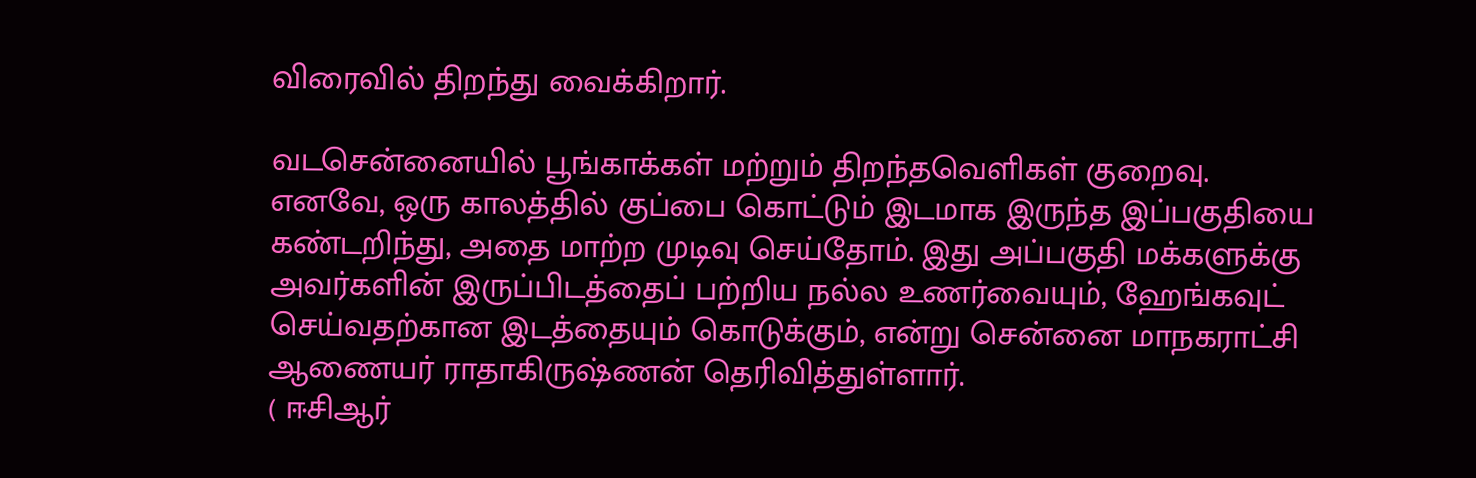விரைவில் திறந்து வைக்கிறார்.

வடசென்னையில் பூங்காக்கள் மற்றும் திறந்தவெளிகள் குறைவு. எனவே, ஒரு காலத்தில் குப்பை கொட்டும் இடமாக இருந்த இப்பகுதியை கண்டறிந்து, அதை மாற்ற முடிவு செய்தோம். இது அப்பகுதி மக்களுக்கு அவர்களின் இருப்பிடத்தைப் பற்றிய நல்ல உணர்வையும், ஹேங்கவுட் செய்வதற்கான இடத்தையும் கொடுக்கும், என்று சென்னை மாநகராட்சி ஆணையர் ராதாகிருஷ்ணன் தெரிவித்துள்ளார்.
( ஈசிஆர்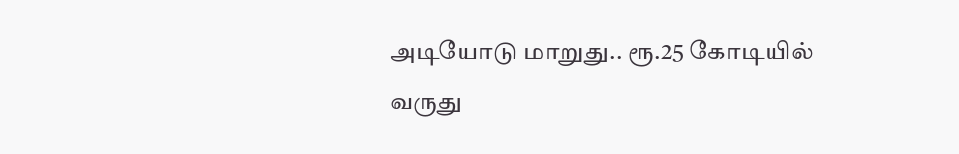அடியோடு மாறுது.. ரூ.25 கோடியில் வருது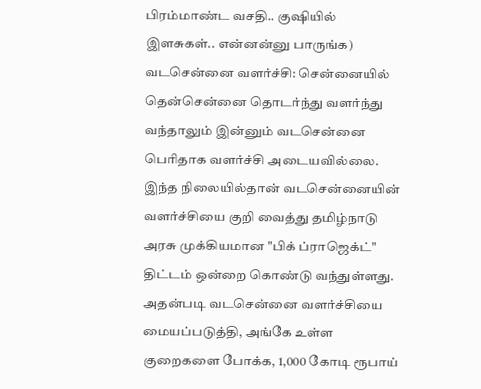பிரம்மாண்ட வசதி.. குஷியில் இளசுகள்.. என்னன்னு பாருங்க)
வடசென்னை வளர்ச்சி: சென்னையில் தென்சென்னை தொடர்ந்து வளர்ந்து வந்தாலும் இன்னும் வடசென்னை பெரிதாக வளர்ச்சி அடையவில்லை. இந்த நிலையில்தான் வடசென்னையின் வளர்ச்சியை குறி வைத்து தமிழ்நாடு அரசு முக்கியமான "பிக் ப்ராஜெக்ட்" திட்டம் ஒன்றை கொண்டு வந்துள்ளது.
அதன்படி வடசென்னை வளர்ச்சியை மையப்படுத்தி, அங்கே உள்ள குறைகளை போக்க, 1,000 கோடி ரூபாய்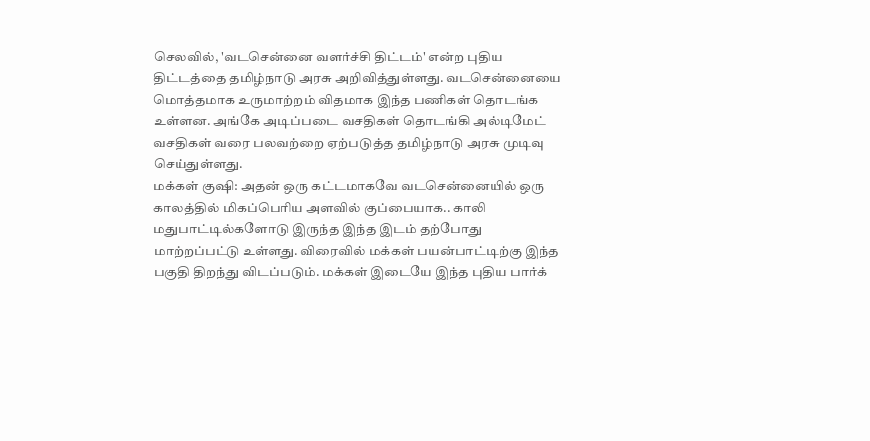செலவில், 'வடசென்னை வளர்ச்சி திட்டம்' என்ற புதிய திட்டத்தை தமிழ்நாடு அரசு அறிவித்துள்ளது. வடசென்னையை மொத்தமாக உருமாற்றம் விதமாக இந்த பணிகள் தொடங்க உள்ளன. அங்கே அடிப்படை வசதிகள் தொடங்கி அல்டிமேட் வசதிகள் வரை பலவற்றை ஏற்படுத்த தமிழ்நாடு அரசு முடிவு செய்துள்ளது.
மக்கள் குஷி: அதன் ஒரு கட்டமாகவே வடசென்னையில் ஒரு காலத்தில் மிகப்பெரிய அளவில் குப்பையாக.. காலி மதுபாட்டில்களோடு இருந்த இந்த இடம் தற்போது மாற்றப்பட்டு உள்ளது. விரைவில் மக்கள் பயன்பாட்டிற்கு இந்த பகுதி திறந்து விடப்படும். மக்கள் இடையே இந்த புதிய பார்க்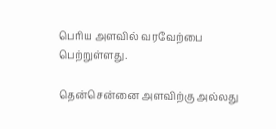பெரிய அளவில் வரவேற்பை பெற்றுள்ளது.

தென்சென்னை அளவிற்கு அல்லது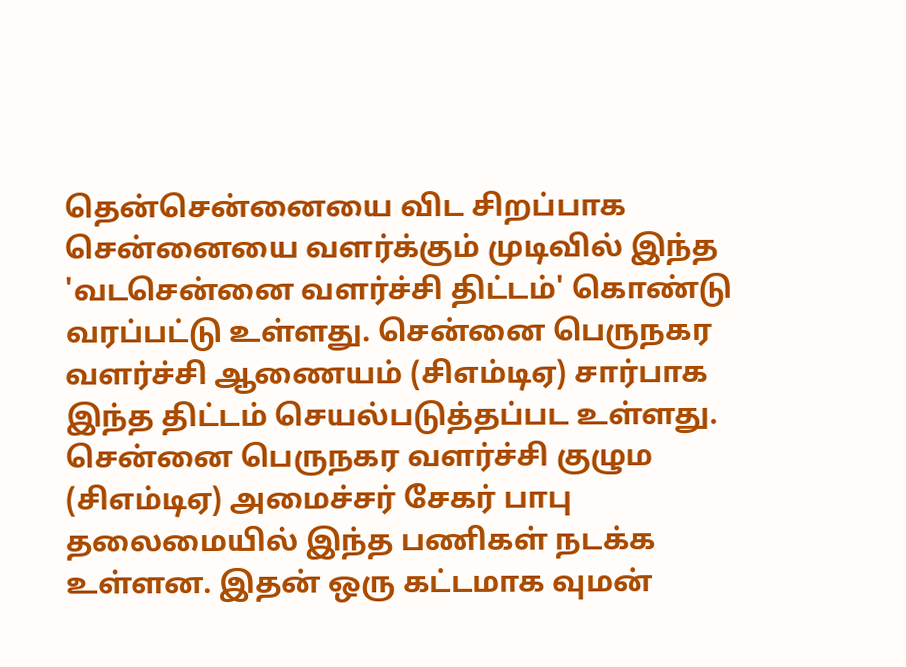தென்சென்னையை விட சிறப்பாக சென்னையை வளர்க்கும் முடிவில் இந்த 'வடசென்னை வளர்ச்சி திட்டம்' கொண்டு வரப்பட்டு உள்ளது. சென்னை பெருநகர வளர்ச்சி ஆணையம் (சிஎம்டிஏ) சார்பாக இந்த திட்டம் செயல்படுத்தப்பட உள்ளது.
சென்னை பெருநகர வளர்ச்சி குழும (சிஎம்டிஏ) அமைச்சர் சேகர் பாபு தலைமையில் இந்த பணிகள் நடக்க உள்ளன. இதன் ஒரு கட்டமாக வுமன்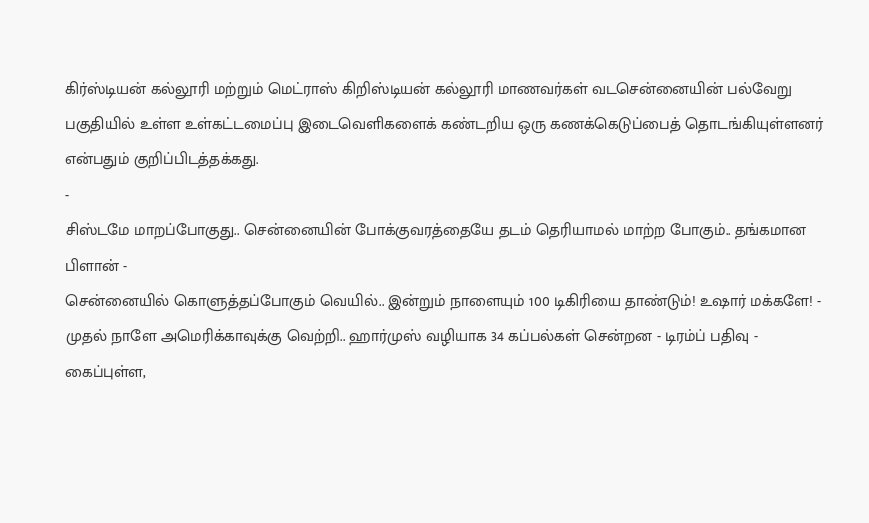கிர்ஸ்டியன் கல்லூரி மற்றும் மெட்ராஸ் கிறிஸ்டியன் கல்லூரி மாணவர்கள் வடசென்னையின் பல்வேறு பகுதியில் உள்ள உள்கட்டமைப்பு இடைவெளிகளைக் கண்டறிய ஒரு கணக்கெடுப்பைத் தொடங்கியுள்ளனர் என்பதும் குறிப்பிடத்தக்கது.
-
சிஸ்டமே மாறப்போகுது.. சென்னையின் போக்குவரத்தையே தடம் தெரியாமல் மாற்ற போகும்.. தங்கமான பிளான் -
சென்னையில் கொளுத்தப்போகும் வெயில்.. இன்றும் நாளையும் 100 டிகிரியை தாண்டும்! உஷார் மக்களே! -
முதல் நாளே அமெரிக்காவுக்கு வெற்றி.. ஹார்முஸ் வழியாக 34 கப்பல்கள் சென்றன - டிரம்ப் பதிவு -
கைப்புள்ள,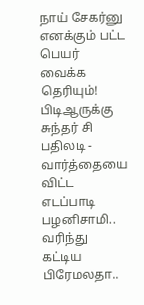நாய் சேகர்னு எனக்கும் பட்ட பெயர் வைக்க தெரியும்! பிடிஆருக்கு சுந்தர் சி பதிலடி -
வார்த்தையை விட்ட எடப்பாடி பழனிசாமி.. வரிந்து கட்டிய பிரேமலதா..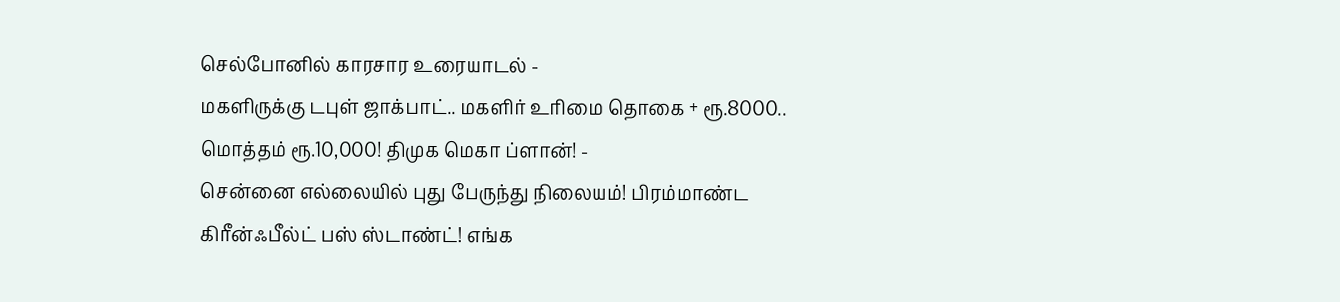செல்போனில் காரசார உரையாடல் -
மகளிருக்கு டபுள் ஜாக்பாட்.. மகளிர் உரிமை தொகை + ரூ.8000.. மொத்தம் ரூ.10,000! திமுக மெகா ப்ளான்! -
சென்னை எல்லையில் புது பேருந்து நிலையம்! பிரம்மாண்ட கிரீன்ஃபீல்ட் பஸ் ஸ்டாண்ட்! எங்க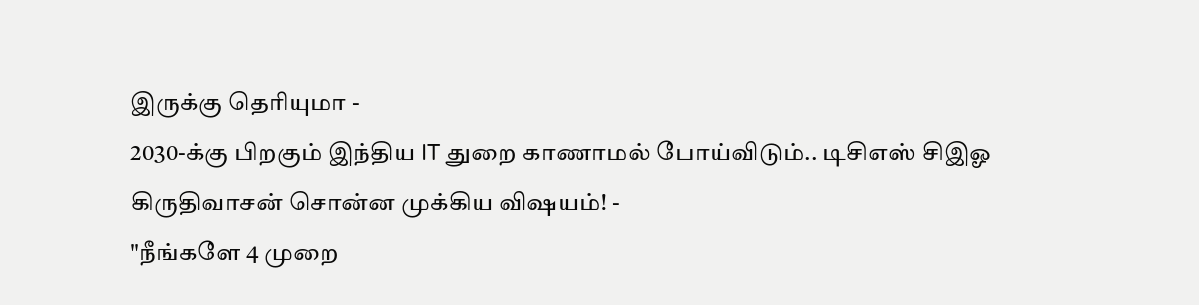இருக்கு தெரியுமா -
2030-க்கு பிறகும் இந்திய IT துறை காணாமல் போய்விடும்.. டிசிஎஸ் சிஇஓ கிருதிவாசன் சொன்ன முக்கிய விஷயம்! -
"நீங்களே 4 முறை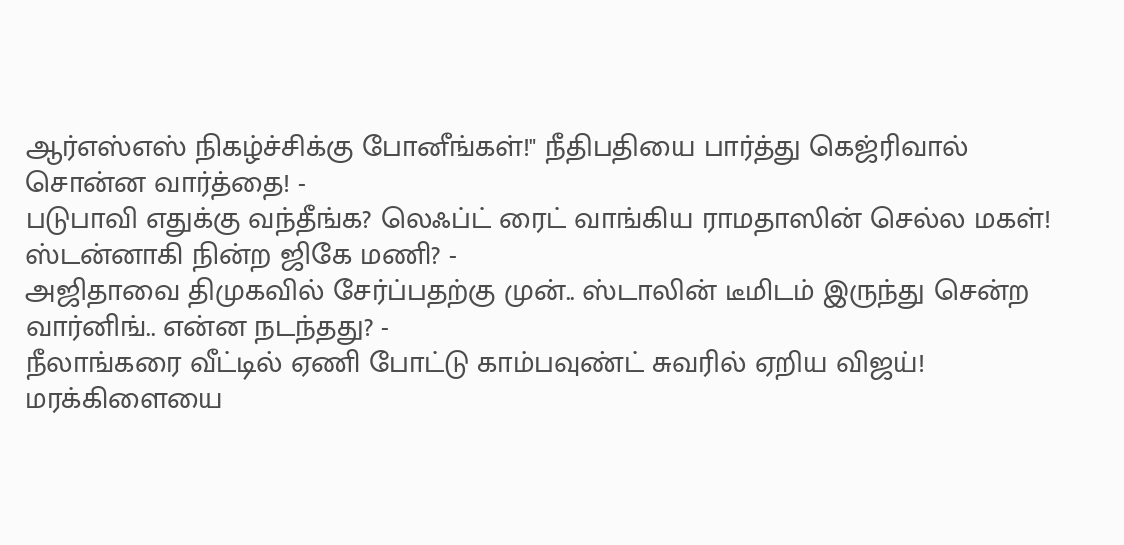ஆர்எஸ்எஸ் நிகழ்ச்சிக்கு போனீங்கள்!" நீதிபதியை பார்த்து கெஜ்ரிவால் சொன்ன வார்த்தை! -
படுபாவி எதுக்கு வந்தீங்க? லெஃப்ட் ரைட் வாங்கிய ராமதாஸின் செல்ல மகள்! ஸ்டன்னாகி நின்ற ஜிகே மணி? -
அஜிதாவை திமுகவில் சேர்ப்பதற்கு முன்.. ஸ்டாலின் டீமிடம் இருந்து சென்ற வார்னிங்.. என்ன நடந்தது? -
நீலாங்கரை வீட்டில் ஏணி போட்டு காம்பவுண்ட் சுவரில் ஏறிய விஜய்! மரக்கிளையை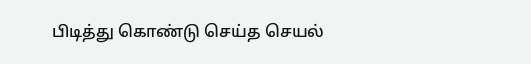பிடித்து கொண்டு செய்த செயல்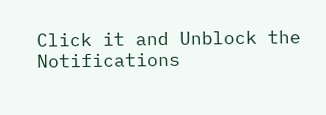Click it and Unblock the Notifications